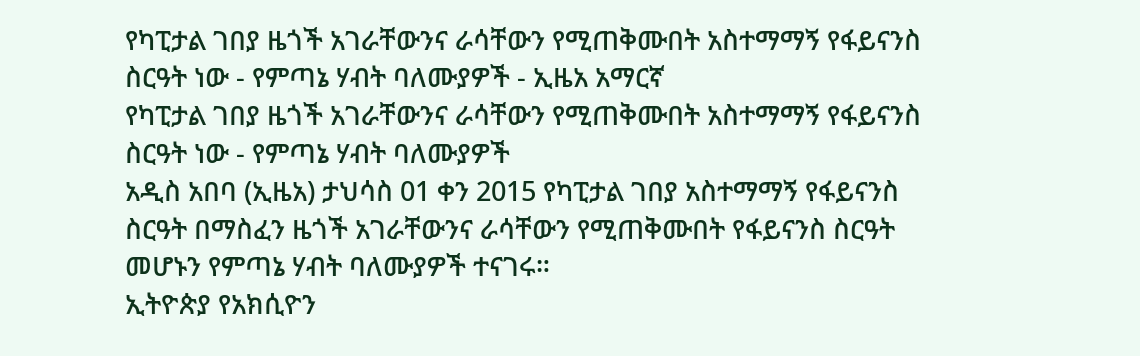የካፒታል ገበያ ዜጎች አገራቸውንና ራሳቸውን የሚጠቅሙበት አስተማማኝ የፋይናንስ ስርዓት ነው - የምጣኔ ሃብት ባለሙያዎች - ኢዜአ አማርኛ
የካፒታል ገበያ ዜጎች አገራቸውንና ራሳቸውን የሚጠቅሙበት አስተማማኝ የፋይናንስ ስርዓት ነው - የምጣኔ ሃብት ባለሙያዎች
አዲስ አበባ (ኢዜአ) ታህሳስ 01 ቀን 2015 የካፒታል ገበያ አስተማማኝ የፋይናንስ ስርዓት በማስፈን ዜጎች አገራቸውንና ራሳቸውን የሚጠቅሙበት የፋይናንስ ስርዓት መሆኑን የምጣኔ ሃብት ባለሙያዎች ተናገሩ።
ኢትዮጵያ የአክሲዮን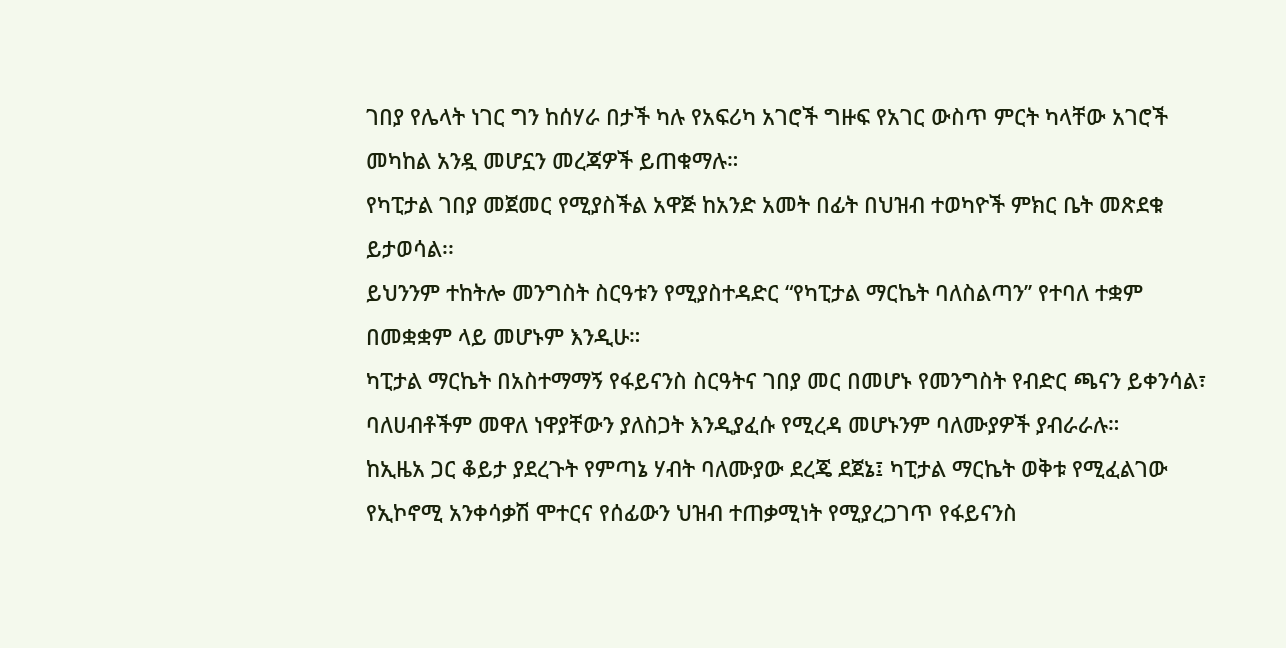ገበያ የሌላት ነገር ግን ከሰሃራ በታች ካሉ የአፍሪካ አገሮች ግዙፍ የአገር ውስጥ ምርት ካላቸው አገሮች መካከል አንዷ መሆኗን መረጃዎች ይጠቁማሉ።
የካፒታል ገበያ መጀመር የሚያስችል አዋጅ ከአንድ አመት በፊት በህዝብ ተወካዮች ምክር ቤት መጽደቁ ይታወሳል፡፡
ይህንንም ተከትሎ መንግስት ስርዓቱን የሚያስተዳድር “የካፒታል ማርኬት ባለስልጣን’’ የተባለ ተቋም በመቋቋም ላይ መሆኑም እንዲሁ።
ካፒታል ማርኬት በአስተማማኝ የፋይናንስ ስርዓትና ገበያ መር በመሆኑ የመንግስት የብድር ጫናን ይቀንሳል፣ ባለሀብቶችም መዋለ ነዋያቸውን ያለስጋት እንዲያፈሱ የሚረዳ መሆኑንም ባለሙያዎች ያብራራሉ።
ከኢዜአ ጋር ቆይታ ያደረጉት የምጣኔ ሃብት ባለሙያው ደረጄ ደጀኔ፤ ካፒታል ማርኬት ወቅቱ የሚፈልገው የኢኮኖሚ አንቀሳቃሽ ሞተርና የሰፊውን ህዝብ ተጠቃሚነት የሚያረጋገጥ የፋይናንስ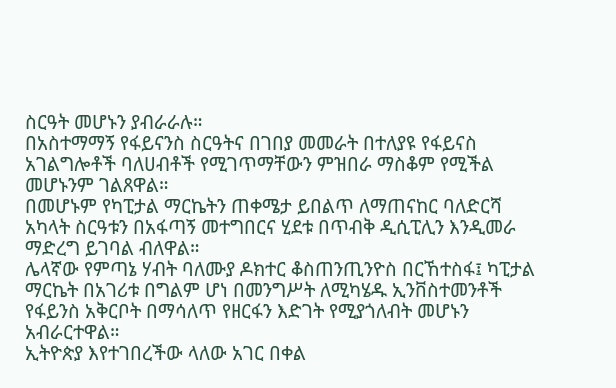ስርዓት መሆኑን ያብራራሉ።
በአስተማማኝ የፋይናንስ ስርዓትና በገበያ መመራት በተለያዩ የፋይናስ አገልግሎቶች ባለሀብቶች የሚገጥማቸውን ምዝበራ ማስቆም የሚችል መሆኑንም ገልጸዋል።
በመሆኑም የካፒታል ማርኬትን ጠቀሜታ ይበልጥ ለማጠናከር ባለድርሻ አካላት ስርዓቱን በአፋጣኝ መተግበርና ሂደቱ በጥብቅ ዲሲፒሊን እንዲመራ ማድረግ ይገባል ብለዋል።
ሌላኛው የምጣኔ ሃብት ባለሙያ ዶክተር ቆስጠንጢንዮስ በርኸተስፋ፤ ካፒታል ማርኬት በአገሪቱ በግልም ሆነ በመንግሥት ለሚካሄዱ ኢንቨስተመንቶች የፋይንስ አቅርቦት በማሳለጥ የዘርፋን እድገት የሚያጎለብት መሆኑን አብራርተዋል።
ኢትዮጵያ እየተገበረችው ላለው አገር በቀል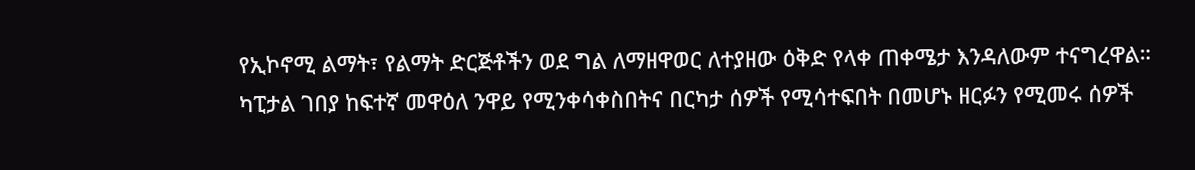የኢኮኖሚ ልማት፣ የልማት ድርጅቶችን ወደ ግል ለማዘዋወር ለተያዘው ዕቅድ የላቀ ጠቀሜታ እንዳለውም ተናግረዋል።
ካፒታል ገበያ ከፍተኛ መዋዕለ ንዋይ የሚንቀሳቀስበትና በርካታ ሰዎች የሚሳተፍበት በመሆኑ ዘርፉን የሚመሩ ሰዎች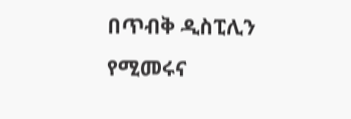በጥብቅ ዲስፒሊን የሚመሩና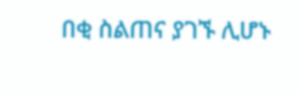በቂ ስልጠና ያገኙ ሊሆኑ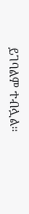ይገባልም ተብሏል።